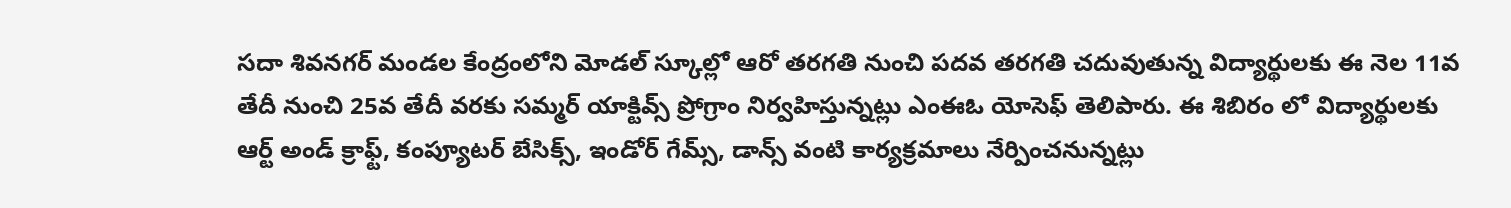సదా శివనగర్ మండల కేంద్రంలోని మోడల్ స్కూల్లో ఆరో తరగతి నుంచి పదవ తరగతి చదువుతున్న విద్యార్థులకు ఈ నెల 11వ తేదీ నుంచి 25వ తేదీ వరకు సమ్మర్ యాక్టివ్స్ ప్రోగ్రాం నిర్వహిస్తున్నట్లు ఎంఈఓ యోసెఫ్ తెలిపారు. ఈ శిబిరం లో విద్యార్థులకు ఆర్ట్ అండ్ క్రాఫ్ట్, కంప్యూటర్ బేసిక్స్, ఇండోర్ గేమ్స్, డాన్స్ వంటి కార్యక్రమాలు నేర్పించనున్నట్లు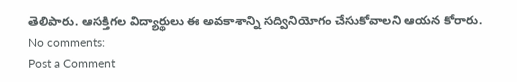తెలిపారు. ఆసక్తిగల విద్యార్థులు ఈ అవకాశాన్ని సద్వినియోగం చేసుకోవాలని ఆయన కోరారు.
No comments:
Post a Comment